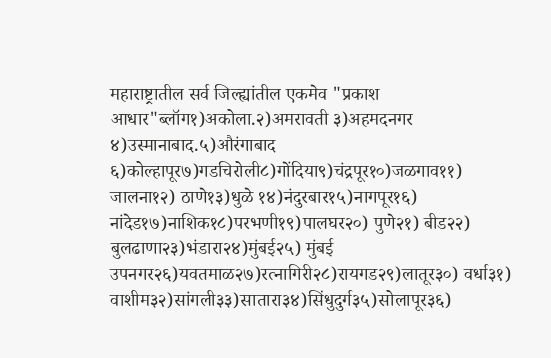महाराष्ट्रातील सर्व जिल्ह्यांतील एकमेव "प्रकाश आधार"ब्लॉग१)अकोला.२)अमरावती ३)अहमदनगर ४)उस्मानाबाद.५)औरंगाबाद ६)कोल्हापूर७)गडचिरोली८)गोंदिया९)चंद्रपूर१०)जळगाव११) जालना१२) ठाणे१३)धुळे १४)नंदुरबार१५)नागपूर१६) नांदेड१७)नाशिक१८)परभणी१९)पालघर२०) पुणे२१) बीड२२) बुलढाणा२३)भंडारा२४)मुंबई२५) मुंबई उपनगर२६)यवतमाळ२७)रत्‍नागिरी२८)रायगड२९)लातूर३०) वर्धा३१) वाशीम३२)सांगली३३)सातारा३४)सिंधुदुर्ग३५)सोलापूर३६)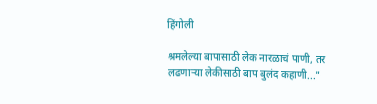हिंगोली

श्रमलेल्या बापासाठी लेक नारळाचं पाणी, तर लढणाऱ्या लेकीसाठी बाप बुलंद कहाणी..."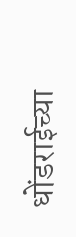धोंडराईच्या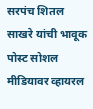सरपंच शितल साखरे यांची भावूक पोस्ट सोशल मीडियावर व्हायरल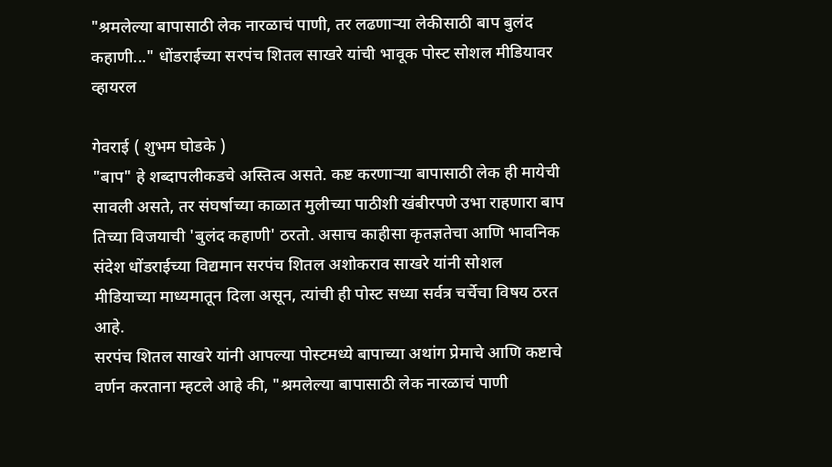"श्रमलेल्या बापासाठी लेक नारळाचं पाणी, तर लढणाऱ्या लेकीसाठी बाप बुलंद कहाणी..." धोंडराईच्या सरपंच शितल साखरे यांची भावूक पोस्ट सोशल मीडियावर व्हायरल

गेवराई ( शुभम घोडके )
"बाप" हे शब्दापलीकडचे अस्तित्व असते. कष्ट करणाऱ्या बापासाठी लेक ही मायेची सावली असते, तर संघर्षाच्या काळात मुलीच्या पाठीशी खंबीरपणे उभा राहणारा बाप तिच्या विजयाची 'बुलंद कहाणी' ठरतो. असाच काहीसा कृतज्ञतेचा आणि भावनिक संदेश धोंडराईच्या विद्यमान सरपंच शितल अशोकराव साखरे यांनी सोशल मीडियाच्या माध्यमातून दिला असून, त्यांची ही पोस्ट सध्या सर्वत्र चर्चेचा विषय ठरत आहे.
सरपंच शितल साखरे यांनी आपल्या पोस्टमध्ये बापाच्या अथांग प्रेमाचे आणि कष्टाचे वर्णन करताना म्हटले आहे की, "श्रमलेल्या बापासाठी लेक नारळाचं पाणी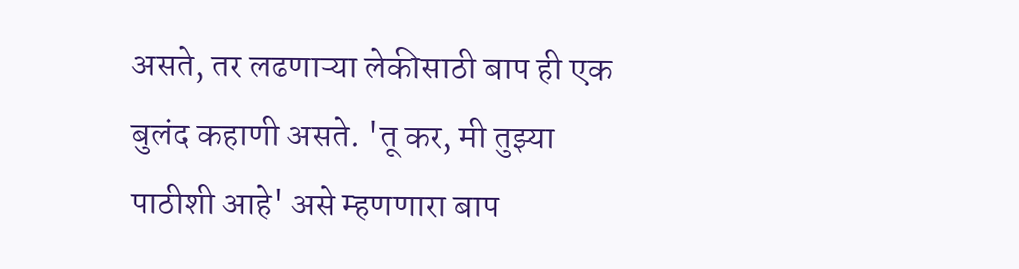असते, तर लढणाऱ्या लेकीसाठी बाप ही एक बुलंद कहाणी असते. 'तू कर, मी तुझ्या पाठीशी आहे' असे म्हणणारा बाप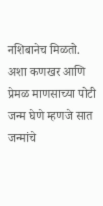नशिबानेच मिळतो. अशा कणखर आणि प्रेमळ माणसाच्या पोटी जन्म घेणे म्हणजे सात जन्मांचे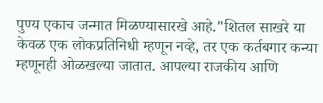पुण्य एकाच जन्मात मिळण्यासारखे आहे."शितल साखरे या केवळ एक लोकप्रतिनिधी म्हणून नव्हे, तर एक कर्तबगार कन्या म्हणूनही ओळखल्या जातात. आपल्या राजकीय आणि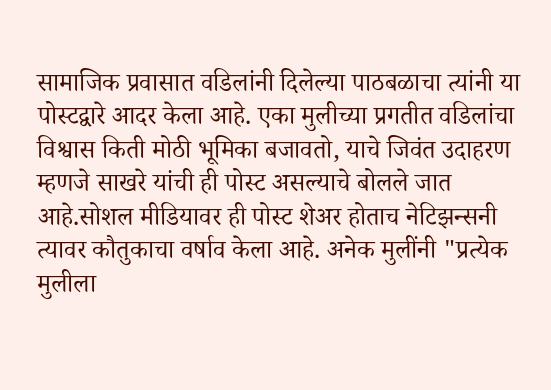सामाजिक प्रवासात वडिलांनी दिलेल्या पाठबळाचा त्यांनी या पोस्टद्वारे आदर केला आहे. एका मुलीच्या प्रगतीत वडिलांचा विश्वास किती मोठी भूमिका बजावतो, याचे जिवंत उदाहरण म्हणजे साखरे यांची ही पोस्ट असल्याचे बोलले जात आहे.सोशल मीडियावर ही पोस्ट शेअर होताच नेटिझन्सनी त्यावर कौतुकाचा वर्षाव केला आहे. अनेक मुलींनी "प्रत्येक मुलीला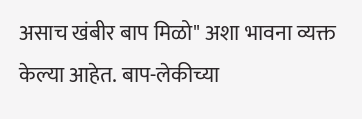असाच खंबीर बाप मिळो" अशा भावना व्यक्त केल्या आहेत. बाप-लेकीच्या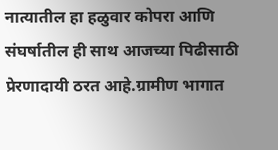नात्यातील हा हळुवार कोपरा आणि संघर्षातील ही साथ आजच्या पिढीसाठी प्रेरणादायी ठरत आहे.ग्रामीण भागात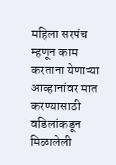महिला सरपंच म्हणून काम करताना येणाऱ्या आव्हानांवर मात करण्यासाठी वडिलांकडून मिळालेली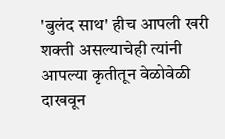'बुलंद साथ' हीच आपली खरी शक्ती असल्याचेही त्यांनी आपल्या कृतीतून वेळोवेळी दाखवून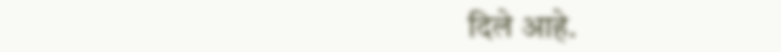दिले आहे.